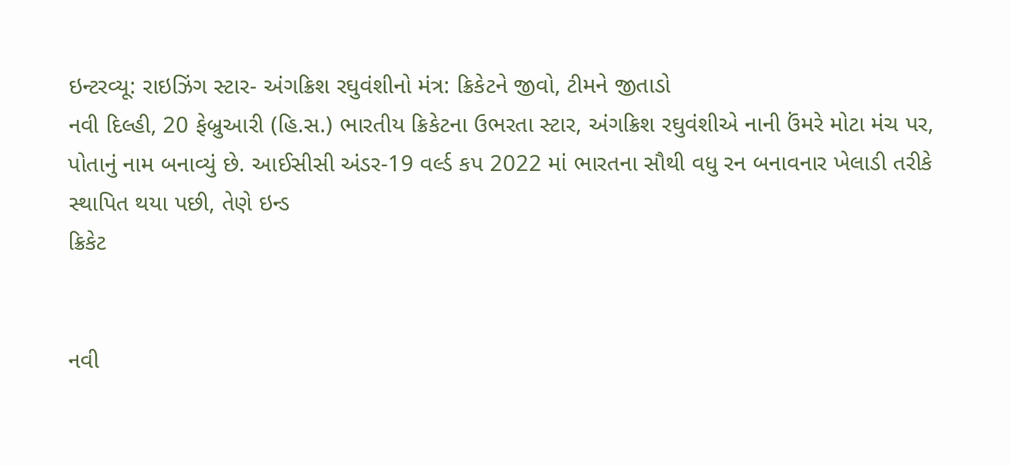ઇન્ટરવ્યૂ: રાઇઝિંગ સ્ટાર- અંગક્રિશ રઘુવંશીનો મંત્ર: ક્રિકેટને જીવો, ટીમને જીતાડો
નવી દિલ્હી, 20 ફેબ્રુઆરી (હિ.સ.) ભારતીય ક્રિકેટના ઉભરતા સ્ટાર, અંગક્રિશ રઘુવંશીએ નાની ઉંમરે મોટા મંચ પર, પોતાનું નામ બનાવ્યું છે. આઈસીસી અંડર-19 વર્લ્ડ કપ 2022 માં ભારતના સૌથી વધુ રન બનાવનાર ખેલાડી તરીકે સ્થાપિત થયા પછી, તેણે ઇન્ડ
ક્રિકેટ


નવી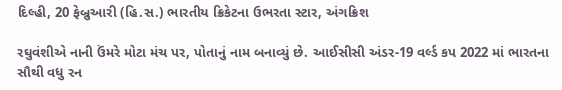દિલ્હી, 20 ફેબ્રુઆરી (હિ.સ.) ભારતીય ક્રિકેટના ઉભરતા સ્ટાર, અંગક્રિશ

રઘુવંશીએ નાની ઉંમરે મોટા મંચ પર, પોતાનું નામ બનાવ્યું છે. આઈસીસી અંડર-19 વર્લ્ડ કપ 2022 માં ભારતના સૌથી વધુ રન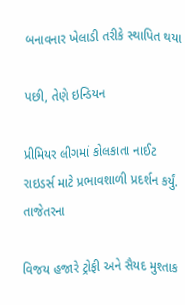બનાવનાર ખેલાડી તરીકે સ્થાપિત થયા

પછી, તેણે ઇન્ડિયન

પ્રીમિયર લીગમાં કોલકાતા નાઈટ રાઇડર્સ માટે પ્રભાવશાળી પ્રદર્શન કર્યું. તાજેતરના

વિજય હજારે ટ્રોફી અને સૈયદ મુશ્તાક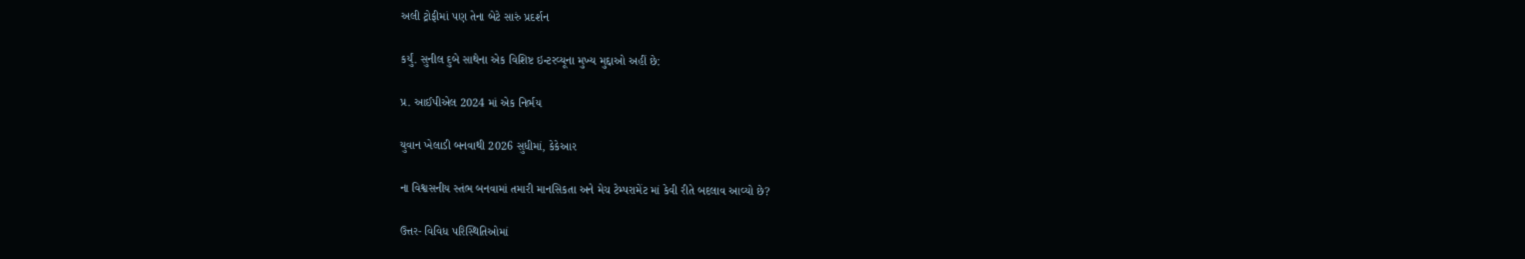અલી ટ્રોફીમાં પણ તેના બેટે સારું પ્રદર્શન

કર્યું. સુનીલ દુબે સાથેના એક વિશિષ્ટ ઇન્ટરવ્યૂના મુખ્ય મુદ્દાઓ અહીં છે:

પ્ર. આઈપીએલ 2024 માં એક નિર્ભય

યુવાન ખેલાડી બનવાથી 2026 સુધીમાં, કેકેઆર

ના વિશ્વસનીય સ્તંભ બનવામાં તમારી માનસિકતા અને મેચ ટેમ્પરામેંટ માં કેવી રીતે બદલાવ આવ્યો છે?

ઉત્તર- વિવિધ પરિસ્થિતિઓમાં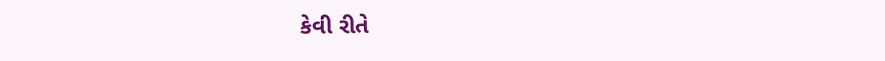કેવી રીતે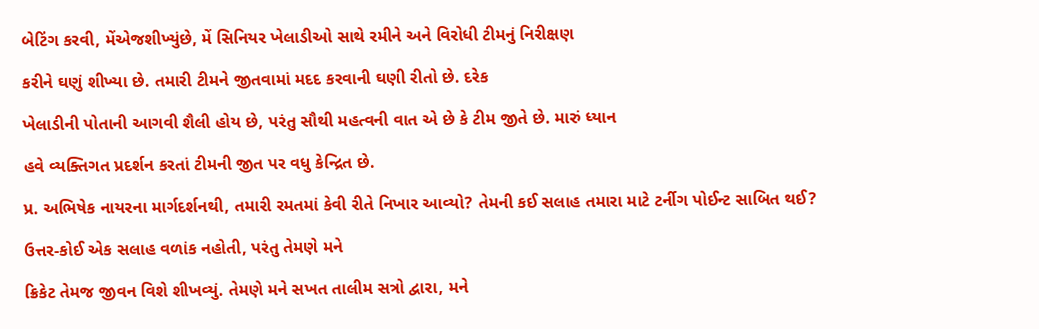બેટિંગ કરવી, મેંએજશીખ્યુંછે, મેં સિનિયર ખેલાડીઓ સાથે રમીને અને વિરોધી ટીમનું નિરીક્ષણ

કરીને ઘણું શીખ્યા છે. તમારી ટીમને જીતવામાં મદદ કરવાની ઘણી રીતો છે. દરેક

ખેલાડીની પોતાની આગવી શૈલી હોય છે, પરંતુ સૌથી મહત્વની વાત એ છે કે ટીમ જીતે છે. મારું ધ્યાન

હવે વ્યક્તિગત પ્રદર્શન કરતાં ટીમની જીત પર વધુ કેન્દ્રિત છે.

પ્ર. અભિષેક નાયરના માર્ગદર્શનથી, તમારી રમતમાં કેવી રીતે નિખાર આવ્યો? તેમની કઈ સલાહ તમારા માટે ટર્નીગ પોઈન્ટ સાબિત થઈ?

ઉત્તર-કોઈ એક સલાહ વળાંક નહોતી, પરંતુ તેમણે મને

ક્રિકેટ તેમજ જીવન વિશે શીખવ્યું. તેમણે મને સખત તાલીમ સત્રો દ્વારા, મને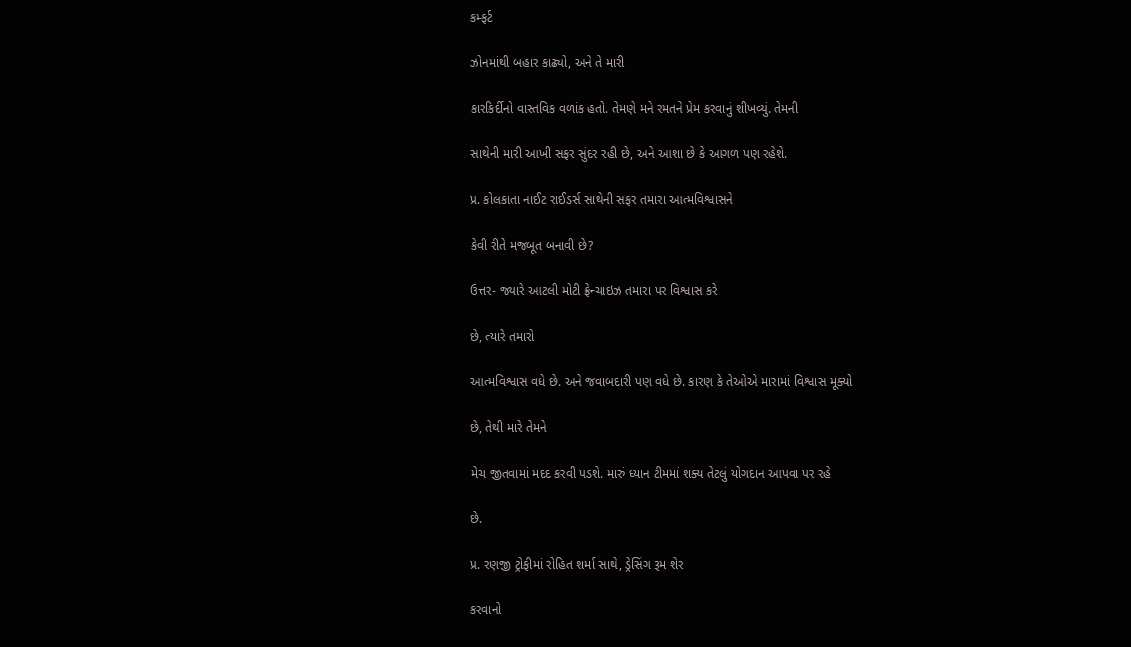કમ્ફર્ટ

ઝોનમાંથી બહાર કાઢ્યો, અને તે મારી

કારકિર્દીનો વાસ્તવિક વળાંક હતો. તેમણે મને રમતને પ્રેમ કરવાનું શીખવ્યું. તેમની

સાથેની મારી આખી સફર સુંદર રહી છે, અને આશા છે કે આગળ પણ રહેશે.

પ્ર. કોલકાતા નાઈટ રાઈડર્સ સાથેની સફર તમારા આત્મવિશ્વાસને

કેવી રીતે મજબૂત બનાવી છે?

ઉત્તર- જ્યારે આટલી મોટી ફ્રેન્ચાઇઝ તમારા પર વિશ્વાસ કરે

છે, ત્યારે તમારો

આત્મવિશ્વાસ વધે છે. અને જવાબદારી પણ વધે છે. કારણ કે તેઓએ મારામાં વિશ્વાસ મૂક્યો

છે, તેથી મારે તેમને

મેચ જીતવામાં મદદ કરવી પડશે. મારું ધ્યાન ટીમમાં શક્ય તેટલું યોગદાન આપવા પર રહે

છે.

પ્ર. રણજી ટ્રોફીમાં રોહિત શર્મા સાથે, ડ્રેસિંગ રૂમ શેર

કરવાનો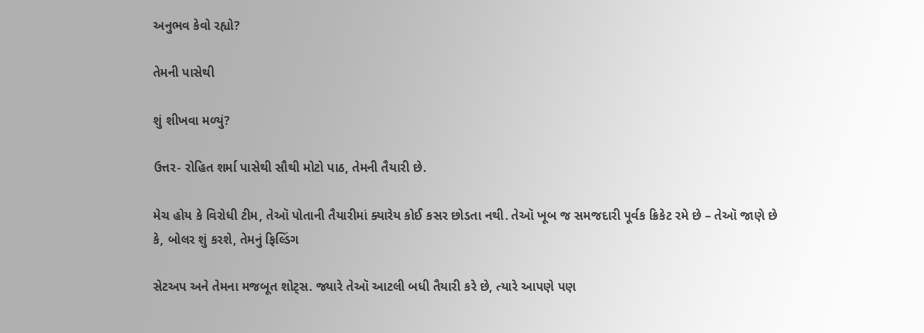અનુભવ કેવો રહ્યો?

તેમની પાસેથી

શું શીખવા મળ્યું?

ઉત્તર- રોહિત શર્મા પાસેથી સૌથી મોટો પાઠ, તેમની તૈયારી છે.

મેચ હોય કે વિરોધી ટીમ, તેઑ પોતાની તૈયારીમાં ક્યારેય કોઈ કસર છોડતા નથી. તેઑ ખૂબ જ સમજદારી પૂર્વક ક્રિકેટ રમે છે – તેઑ જાણે છે કે, બોલર શું કરશે, તેમનું ફિલ્ડિંગ

સેટઅપ અને તેમના મજબૂત શોટ્સ. જ્યારે તેઑ આટલી બધી તૈયારી કરે છે, ત્યારે આપણે પણ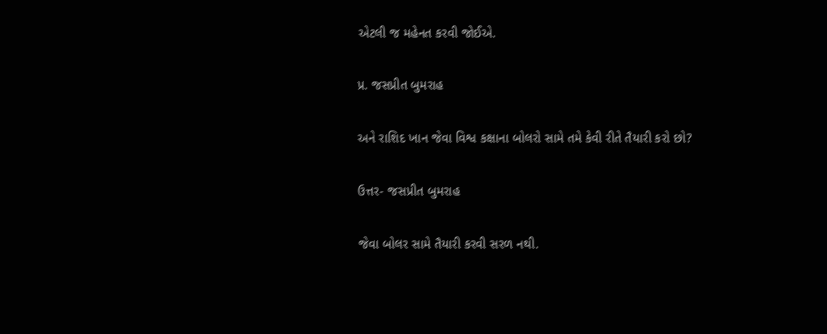એટલી જ મહેનત કરવી જોઈએ.

પ્ર. જસપ્રીત બુમરાહ

અને રાશિદ ખાન જેવા વિશ્વ કક્ષાના બોલરો સામે તમે કેવી રીતે તૈયારી કરો છો?

ઉત્તર- જસપ્રીત બુમરાહ

જેવા બોલર સામે તૈયારી કરવી સરળ નથી.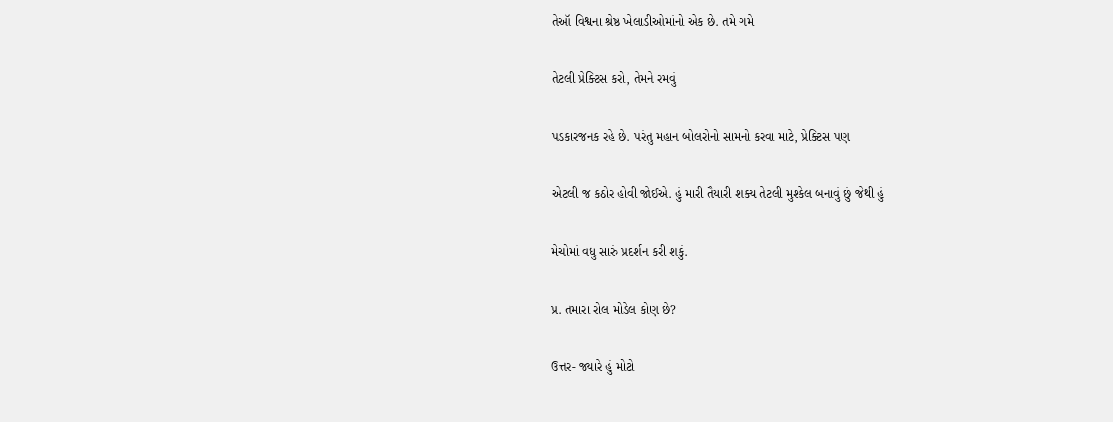તેઑ વિશ્વના શ્રેષ્ઠ ખેલાડીઓમાંનો એક છે. તમે ગમે

તેટલી પ્રેક્ટિસ કરો, તેમને રમવું

પડકારજનક રહે છે. પરંતુ મહાન બોલરોનો સામનો કરવા માટે, પ્રેક્ટિસ પણ

એટલી જ કઠોર હોવી જોઈએ. હું મારી તૈયારી શક્ય તેટલી મુશ્કેલ બનાવું છું જેથી હું

મેચોમાં વધુ સારું પ્રદર્શન કરી શકું.

પ્ર. તમારા રોલ મોડેલ કોણ છે?

ઉત્તર- જ્યારે હું મોટો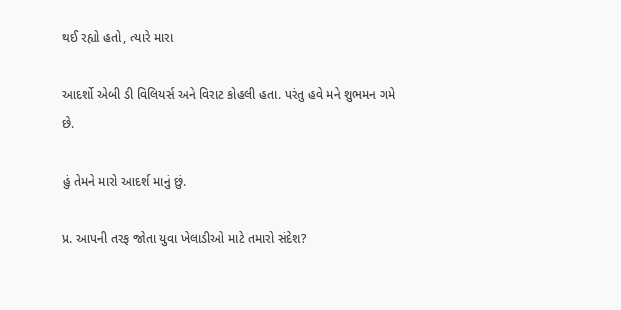થઈ રહ્યો હતો, ત્યારે મારા

આદર્શો એબી ડી વિલિયર્સ અને વિરાટ કોહલી હતા. પરંતુ હવે મને શુભમન ગમે છે.

હું તેમને મારો આદર્શ માનું છું.

પ્ર. આપની તરફ જોતા યુવા ખેલાડીઓ માટે તમારો સંદેશ?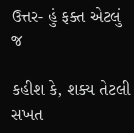ઉત્તર- હું ફક્ત એટલું જ

કહીશ કે, શક્ય તેટલી સખત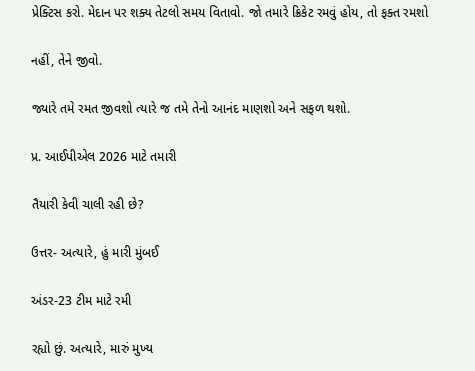પ્રેક્ટિસ કરો. મેદાન પર શક્ય તેટલો સમય વિતાવો. જો તમારે ક્રિકેટ રમવું હોય, તો ફક્ત રમશો

નહીં, તેને જીવો.

જ્યારે તમે રમત જીવશો ત્યારે જ તમે તેનો આનંદ માણશો અને સફળ થશો.

પ્ર. આઈપીએલ 2026 માટે તમારી

તૈયારી કેવી ચાલી રહી છે?

ઉત્તર- અત્યારે, હું મારી મુંબઈ

અંડર-23 ટીમ માટે રમી

રહ્યો છું. અત્યારે, મારું મુખ્ય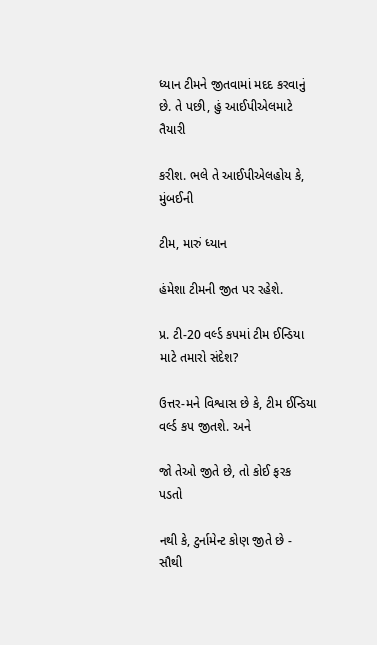ધ્યાન ટીમને જીતવામાં મદદ કરવાનું છે. તે પછી, હું આઈપીએલમાટે તૈયારી

કરીશ. ભલે તે આઈપીએલહોય કે, મુંબઈની

ટીમ, મારું ધ્યાન

હંમેશા ટીમની જીત પર રહેશે.

પ્ર. ટી-20 વર્લ્ડ કપમાં ટીમ ઈન્ડિયા માટે તમારો સંદેશ?

ઉત્તર-મને વિશ્વાસ છે કે, ટીમ ઈન્ડિયા વર્લ્ડ કપ જીતશે. અને

જો તેઓ જીતે છે, તો કોઈ ફરક પડતો

નથી કે, ટુર્નામેન્ટ કોણ જીતે છે - સૌથી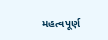મહત્વપૂર્ણ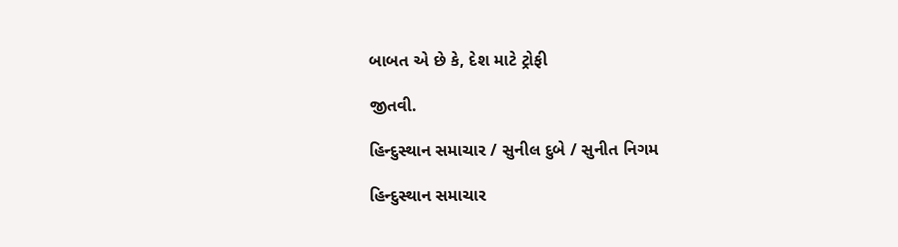બાબત એ છે કે, દેશ માટે ટ્રોફી

જીતવી.

હિન્દુસ્થાન સમાચાર / સુનીલ દુબે / સુનીત નિગમ

હિન્દુસ્થાન સમાચાર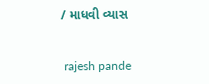/ માધવી વ્યાસ


 rajesh pande